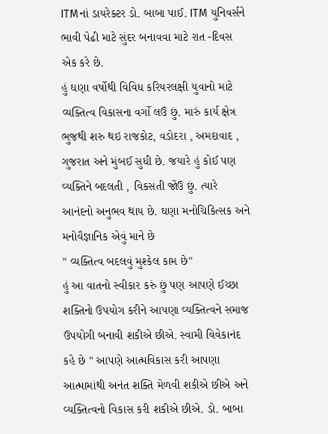ITMનાં ડાયરેક્ટર ડો. બાબા પાઈ. ITM યુનિવર્સને ભાવી પેઢી માટે સુંદર બનાવવા માટે રાત -દિવસ એક કરે છે.
હું ઘણા વર્ષોથી વિવિધ કરિયરલક્ષી યુવાનો માટે વ્યક્તિત્વ વિકાસના વર્ગો લઉં છું. મારું કાર્ય ક્ષેત્ર ભુજથી શરુ થઇ રાજકોટ, વડોદરા , અમદાવાદ , ગુજરાત અને મુંબઈ સુધી છે. જયારે હું કોઈ પણ વ્યક્તિને બદલતી , વિકસતી જોંઉ છું. ત્યારે આનંદનો અનુભવ થાય છે. ઘણા મનોચિકિત્સક અને મનોવૈજ્ઞાનિક એવું માને છે
" વ્યક્તિત્વ બદલવું મુશ્કેલ કામ છે"
હું આ વાતનો સ્વીકાર કરું છું પણ આપણે ઈચ્છા શક્તિનો ઉપયોગ કરીને આપણા વ્યક્તિત્વને સમાજ ઉપયોગી બનાવી શકીએ છીએ. સ્વામી વિવેકાનંદ કહે છે " આપણે આત્મવિકાસ કરી આપણા આત્મામાંથી અનંત શક્તિ મેળવી શકીએ છીએ અને વ્યક્તિત્વનો વિકાસ કરી શકીએ છીએ. ડો. બાબા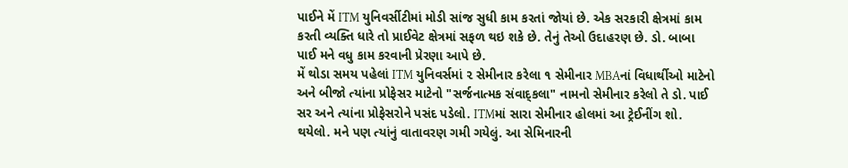પાઈને મેં ITM યુનિવર્સીટીમાં મોડી સાંજ સુધી કામ કરતાં જોયાં છે. એક સરકારી ક્ષેત્રમાં કામ કરતી વ્યક્તિ ધારે તો પ્રાઈવેટ ક્ષેત્રમાં સફળ થઇ શકે છે. તેનું તેઓ ઉદાહરણ છે. ડો. બાબા પાઈ મને વધુ કામ કરવાની પ્રેરણા આપે છે.
મેં થોડા સમય પહેલાં ITM યુનિવર્સમાં ૨ સેમીનાર કરેલા ૧ સેમીનાર MBAનાં વિધાર્થીઓ માટેનો અને બીજો ત્યાંના પ્રોફેસર માટેનો "સર્જનાત્મક સંવાદ્કલા" નામનો સેમીનાર કરેલો તે ડો. પાઈ સર અને ત્યાંના પ્રોફેસરોને પસંદ પડેલો. ITMમાં સારા સેમીનાર હોલમાં આ ટ્રેઈનીંગ શો. થયેલો. મને પણ ત્યાંનું વાતાવરણ ગમી ગયેલું. આ સેમિનારની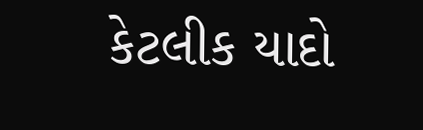કેટલીક યાદો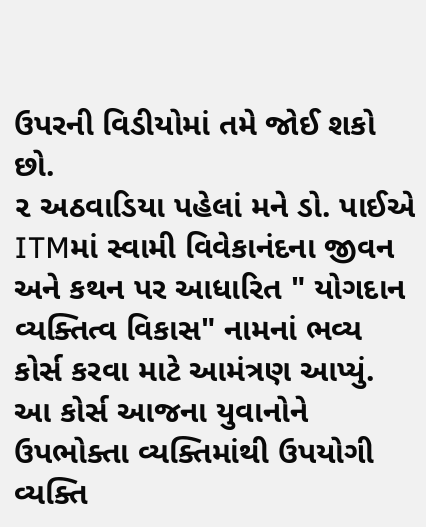ઉપરની વિડીયોમાં તમે જોઈ શકો છો.
૨ અઠવાડિયા પહેલાં મને ડો. પાઈએ ITMમાં સ્વામી વિવેકાનંદના જીવન અને કથન પર આધારિત " યોગદાન વ્યક્તિત્વ વિકાસ" નામનાં ભવ્ય કોર્સ કરવા માટે આમંત્રણ આપ્યું. આ કોર્સ આજના યુવાનોને ઉપભોક્તા વ્યક્તિમાંથી ઉપયોગી વ્યક્તિ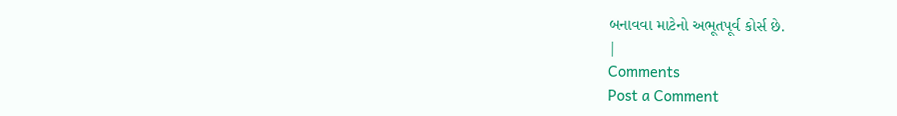બનાવવા માટેનો અભૂતપૂર્વ કોર્સ છે.
|
Comments
Post a Comment